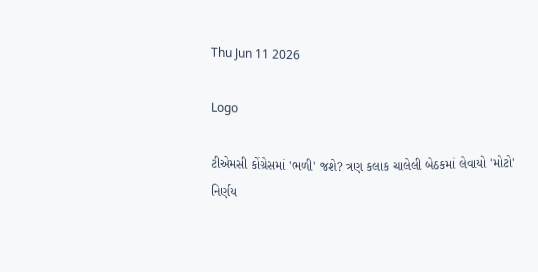Thu Jun 11 2026

Logo

ટીએમસી કોંગ્રેસમાં 'ભળી' જશે? ત્રણ કલાક ચાલેલી બેઠકમાં લેવાયો 'મોટો' નિર્ણય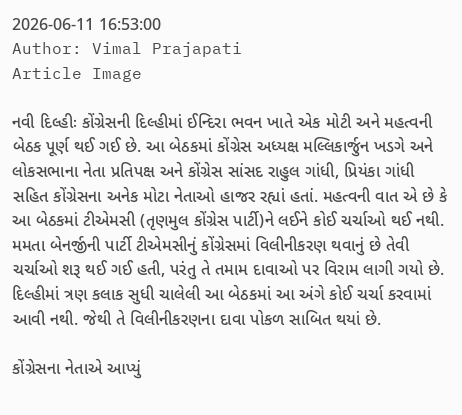2026-06-11 16:53:00
Author: Vimal Prajapati
Article Image

નવી દિલ્હીઃ કોંગ્રેસની દિલ્હીમાં ઈન્દિરા ભવન ખાતે એક મોટી અને મહત્વની બેઠક પૂર્ણ થઈ ગઈ છે. આ બેઠકમાં કોંગ્રેસ અધ્યક્ષ મલ્લિકાર્જુન ખડગે અને લોકસભાના નેતા પ્રતિપક્ષ અને કોંગ્રેસ સાંસદ રાહુલ ગાંધી, પ્રિયંકા ગાંધી સહિત કોંગ્રેસના અનેક મોટા નેતાઓ હાજર રહ્યાં હતાં. મહત્વની વાત એ છે કે આ બેઠકમાં ટીએમસી (તૃણમુલ કોંગ્રેસ પાર્ટી)ને લઈને કોઈ ચર્ચાઓ થઈ નથી. મમતા બેનર્જીની પાર્ટી ટીએમસીનું કોંગ્રેસમાં વિલીનીકરણ થવાનું છે તેવી ચર્ચાઓ શરૂ થઈ ગઈ હતી, પરંતુ તે તમામ દાવાઓ પર વિરામ લાગી ગયો છે. દિલ્હીમાં ત્રણ કલાક સુધી ચાલેલી આ બેઠકમાં આ અંગે કોઈ ચર્ચા કરવામાં આવી નથી. જેથી તે વિલીનીકરણના દાવા પોકળ સાબિત થયાં છે.

કોંગ્રેસના નેતાએ આપ્યું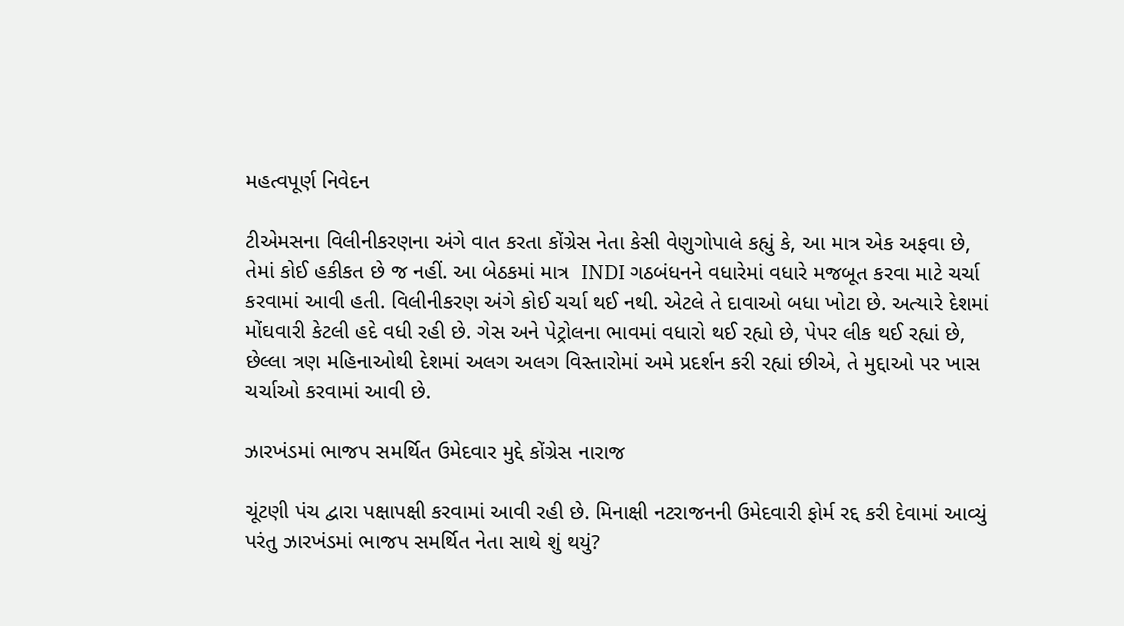મહત્વપૂર્ણ નિવેદન

ટીએમસના વિલીનીકરણના અંગે વાત કરતા કોંગ્રેસ નેતા કેસી વેણુગોપાલે કહ્યું કે, આ માત્ર એક અફવા છે, તેમાં કોઈ હકીકત છે જ નહીં. આ બેઠકમાં માત્ર  INDI ગઠબંધનને વધારેમાં વધારે મજબૂત કરવા માટે ચર્ચા કરવામાં આવી હતી. વિલીનીકરણ અંગે કોઈ ચર્ચા થઈ નથી. એટલે તે દાવાઓ બધા ખોટા છે. અત્યારે દેશમાં મોંઘવારી કેટલી હદે વધી રહી છે. ગેસ અને પેટ્રોલના ભાવમાં વધારો થઈ રહ્યો છે, પેપર લીક થઈ રહ્યાં છે, છેલ્લા ત્રણ મહિનાઓથી દેશમાં અલગ અલગ વિસ્તારોમાં અમે પ્રદર્શન કરી રહ્યાં છીએ, તે મુદ્દાઓ પર ખાસ ચર્ચાઓ કરવામાં આવી છે.

ઝારખંડમાં ભાજપ સમર્થિત ઉમેદવાર મુદ્દે કોંગ્રેસ નારાજ

ચૂંટણી પંચ દ્વારા પક્ષાપક્ષી કરવામાં આવી રહી છે. મિનાક્ષી નટરાજનની ઉમેદવારી ફોર્મ રદ્દ કરી દેવામાં આવ્યું પરંતુ ઝારખંડમાં ભાજપ સમર્થિત નેતા સાથે શું થયું?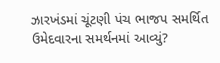ઝારખંડમાં ચૂંટણી પંચ ભાજપ સમર્થિત ઉમેદવારના સમર્થનમાં આવ્યું?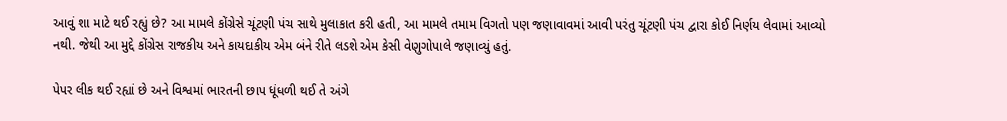આવું શા માટે થઈ રહ્યું છે? આ મામલે કોંગ્રેસે ચૂંટણી પંચ સાથે મુલાકાત કરી હતી, આ મામલે તમામ વિગતો પણ જણાવાવમાં આવી પરંતુ ચૂંટણી પંચ દ્વારા કોઈ નિર્ણય લેવામાં આવ્યો નથી. જેથી આ મુદ્દે કોંગ્રેસ રાજકીય અને કાયદાકીય એમ બંને રીતે લડશે એમ કેસી વેણુગોપાલે જણાવ્યું હતું.

પેપર લીક થઈ રહ્યાં છે અને વિશ્વમાં ભારતની છાપ ધૂંધળી થઈ તે અંગે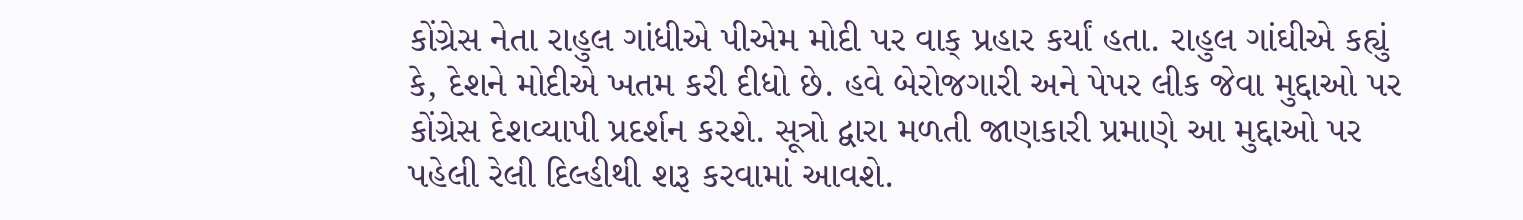કોંગ્રેસ નેતા રાહુલ ગાંધીએ પીએમ મોદી પર વાક્ પ્રહાર કર્યાં હતા. રાહુલ ગાંઘીએ કહ્યું કે, દેશને મોદીએ ખતમ કરી દીધો છે. હવે બેરોજગારી અને પેપર લીક જેવા મુદ્દાઓ પર કોંગ્રેસ દેશવ્યાપી પ્રદર્શન કરશે. સૂત્રો દ્વારા મળતી જાણકારી પ્રમાણે આ મુદ્દાઓ પર પહેલી રેલી દિલ્હીથી શરૂ કરવામાં આવશે.